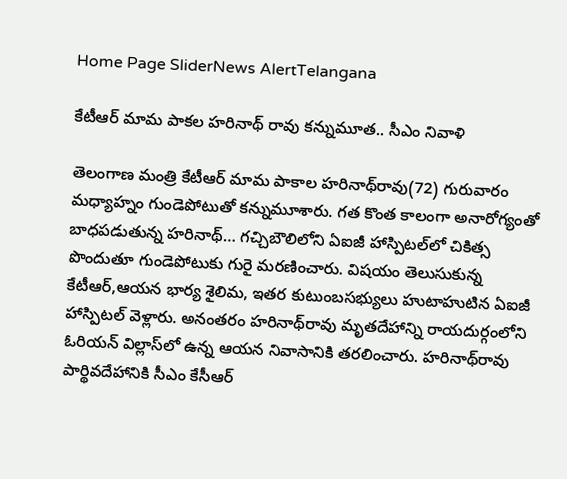Home Page SliderNews AlertTelangana

కేటీఆర్‌ మామ పాకల హరినాథ్‌ రావు కన్నుమూత.. సీఎం నివాళి

తెలంగాణ మంత్రి కేటీఆర్‌ మామ పాకాల హరినాథ్‌రావు(72) గురువారం మధ్యాహ్నం గుండెపోటుతో కన్నుమూశారు. గత కొంత కాలంగా అనారోగ్యంతో బాధపడుతున్న హరినాథ్‌… గచ్చిబౌలిలోని ఏఐజీ హాస్పిటల్‌లో చికిత్స పొందుతూ గుండెపోటుకు గురై మరణించారు. విషయం తెలుసుకున్న కేటీఆర్‌,ఆయన భార్య శైలిమ, ఇతర కుటుంబసభ్యులు హుటాహుటిన ఏఐజీ హాస్పిటల్‌ వెళ్లారు. అనంతరం హరినాథ్‌రావు మృతదేహాన్ని రాయదుర్గంలోని ఓరియన్‌ విల్లాస్‌లో ఉన్న ఆయన నివాసానికి తరలించారు. హరినాథ్‌రావు పార్థివదేహానికి సీఎం కేసీఆర్‌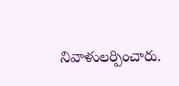నివాళులర్పించారు.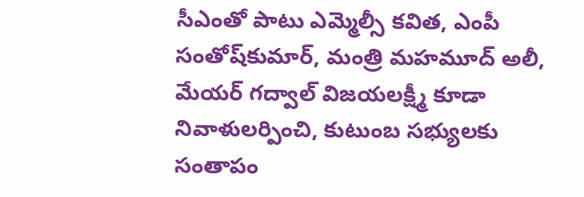సీఎంతో పాటు ఎమ్మెల్సీ కవిత, ఎంపీ సంతోష్‌కుమార్‌, మంత్రి మహమూద్‌ అలీ, మేయర్‌ గద్వాల్‌ విజయలక్ష్మీ కూడా నివాళులర్పించి, కుటుంబ సభ్యులకు సంతాపం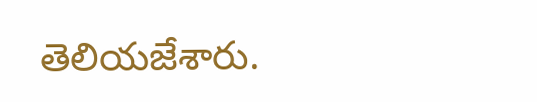తెలియజేశారు.